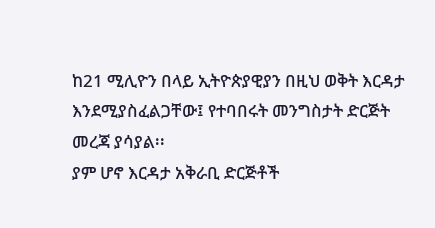ከ21 ሚሊዮን በላይ ኢትዮጵያዊያን በዚህ ወቅት እርዳታ እንደሚያስፈልጋቸው፤ የተባበሩት መንግስታት ድርጅት መረጃ ያሳያል፡፡
ያም ሆኖ እርዳታ አቅራቢ ድርጅቶች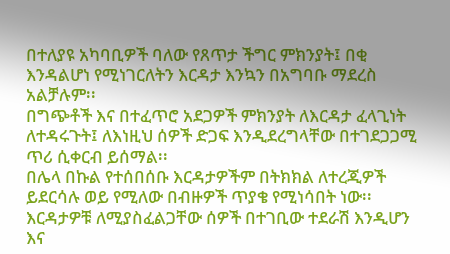በተለያዩ አካባቢዎች ባለው የጸጥታ ችግር ምክንያት፤ በቂ እንዳልሆነ የሚነገርለትን እርዳታ እንኳን በአግባቡ ማደረስ አልቻሉም፡፡
በግጭቶች እና በተፈጥሮ አደጋዎች ምክንያት ለእርዳታ ፈላጊነት ለተዳሩጉት፤ ለእነዚህ ሰዎች ድጋፍ እንዲደረግላቸው በተገደጋጋሚ ጥሪ ሲቀርብ ይሰማል፡፡
በሌላ በኩል የተሰበሰቡ እርዳታዎችም በትክክል ለተረጂዎች ይደርሳሉ ወይ የሚለው በብዙዎች ጥያቄ የሚነሳበት ነው፡፡
እርዳታዎቹ ለሚያስፈልጋቸው ሰዎች በተገቢው ተደራሽ እንዲሆን እና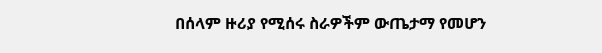በሰላም ዙሪያ የሚሰሩ ስራዎችም ውጤታማ የመሆን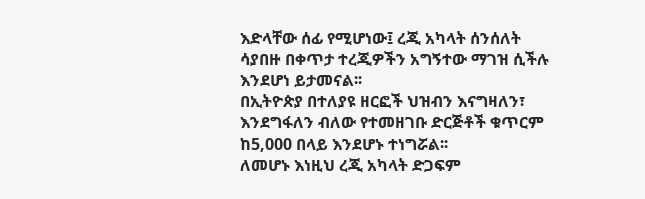እድላቸው ሰፊ የሚሆነው፤ ረጂ አካላት ሰንሰለት ሳያበዙ በቀጥታ ተረጂዎችን አግኝተው ማገዝ ሲችሉ እንደሆነ ይታመናል፡፡
በኢትዮጵያ በተለያዩ ዘርፎች ህዝብን እናግዛለን፣ እንደግፋለን ብለው የተመዘገቡ ድርጅቶች ቁጥርም ከ5,000 በላይ እንደሆኑ ተነግሯል፡፡
ለመሆኑ እነዚህ ረጂ አካላት ድጋፍም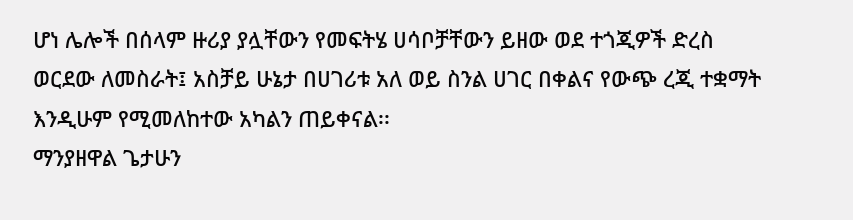ሆነ ሌሎች በሰላም ዙሪያ ያሏቸውን የመፍትሄ ሀሳቦቻቸውን ይዘው ወደ ተጎጂዎች ድረስ ወርደው ለመስራት፤ አስቻይ ሁኔታ በሀገሪቱ አለ ወይ ስንል ሀገር በቀልና የውጭ ረጂ ተቋማት እንዲሁም የሚመለከተው አካልን ጠይቀናል፡፡
ማንያዘዋል ጌታሁን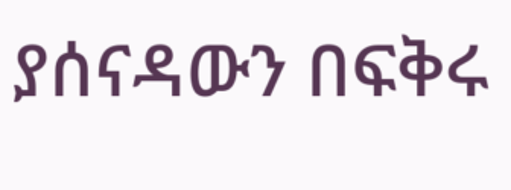ያሰናዳውን በፍቅሩ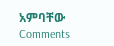አምባቸው
Comments